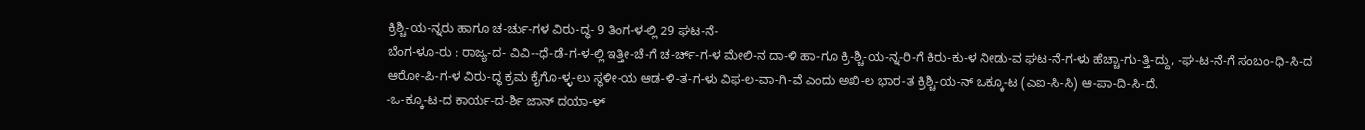ಕ್ರಿಶ್ಚಿ-ಯ-ನ್ನರು ಹಾಗೂ ಚ-ರ್ಚು-ಗಳ ವಿರು-ದ್ಧ- 9 ತಿಂಗ-ಳ-ಲ್ಲಿ 29 ಘಟ-ನೆ-
ಬೆಂಗ-ಳೂ-ರು : ರಾಜ್ಯ-ದ- ವಿವಿ--ಧೆ-ಡೆ-ಗ-ಳ-ಲ್ಲಿ ಇತ್ತೀ-ಚೆ-ಗೆ ಚ-ರ್ಚ್-ಗ-ಳ ಮೇಲಿ-ನ ದಾ-ಳಿ ಹಾ-ಗೂ ಕ್ರಿ-ಶ್ಚಿ-ಯ-ನ್ನ-ರಿ-ಗೆ ಕಿರು-ಕು-ಳ ನೀಡು-ವ ಘಟ-ನೆ-ಗ-ಳು ಹೆಚ್ಚಾ-ಗು-ತ್ತಿ-ದ್ದು, -ಘ-ಟ-ನೆ-ಗೆ ಸಂಬಂ-ಧಿ-ಸಿ-ದ ಆರೋ-ಪಿ-ಗ-ಳ ವಿರು-ದ್ಧ ಕ್ರಮ ಕೈಗೊ-ಳ್ಳ-ಲು ಸ್ಥಳೀ-ಯ ಆಡ-ಳಿ-ತ-ಗ-ಳು ವಿಫ-ಲ-ವಾ-ಗಿ-ವೆ ಎಂದು ಅಖಿ-ಲ ಭಾರ-ತ ಕ್ರಿಶ್ಚಿ-ಯ-ನ್ ಒಕ್ಕೂ-ಟ (ಎಐ-ಸಿ-ಸಿ) ಆ-ಪಾ-ದಿ-ಸಿ-ದೆ.
-ಒ-ಕ್ಕೂ-ಟ-ದ ಕಾರ್ಯ-ದ-ರ್ಶಿ ಜಾನ್ ದಯಾ-ಳ್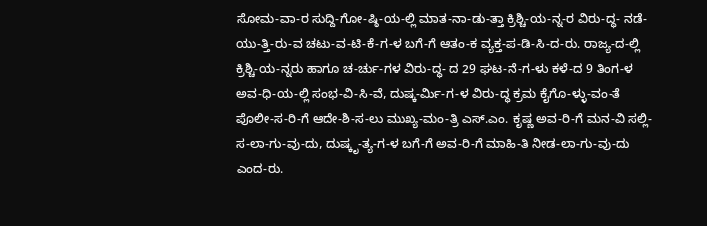ಸೋಮ-ವಾ-ರ ಸುದ್ದಿ-ಗೋ-ಷ್ಠಿ-ಯ-ಲ್ಲಿ ಮಾತ-ನಾ-ಡು-ತ್ತಾ ಕ್ರಿಶ್ಚಿ-ಯ-ನ್ನ-ರ ವಿರು-ದ್ಧ- ನಡೆ-ಯು-ತ್ತಿ-ರು-ವ ಚಟು-ವ-ಟಿ-ಕೆ-ಗ-ಳ ಬಗೆ-ಗೆ ಆತಂ-ಕ ವ್ಯಕ್ತ-ಪ-ಡಿ-ಸಿ-ದ-ರು. ರಾಜ್ಯ-ದ-ಲ್ಲಿ ಕ್ರಿಶ್ಚಿ-ಯ-ನ್ನರು ಹಾಗೂ ಚ-ರ್ಚು-ಗಳ ವಿರು-ದ್ಧ- ದ 29 ಘಟ-ನೆ-ಗ-ಳು ಕಳೆ-ದ 9 ತಿಂಗ-ಳ ಅವ-ಧಿ-ಯ-ಲ್ಲಿ ಸಂಭ-ವಿ-ಸಿ-ವೆ, ದುಷ್ಕ-ರ್ಮಿ-ಗ-ಳ ವಿರು-ದ್ಧ ಕ್ರಮ ಕೈಗೊ-ಳ್ಳು-ವಂ-ತೆ ಪೊಲೀ-ಸ-ರಿ-ಗೆ ಆದೇ-ಶಿ-ಸ-ಲು ಮುಖ್ಯ-ಮಂ-ತ್ರಿ ಎಸ್.ಎಂ. ಕೃಷ್ಣ ಅವ-ರಿ-ಗೆ ಮನ-ವಿ ಸಲ್ಲಿ-ಸ-ಲಾ-ಗು-ವು-ದು, ದುಷ್ಕೃ-ತ್ಯ-ಗ-ಳ ಬಗೆ-ಗೆ ಅವ-ರಿ-ಗೆ ಮಾಹಿ-ತಿ ನೀಡ-ಲಾ-ಗು-ವು-ದು ಎಂದ-ರು.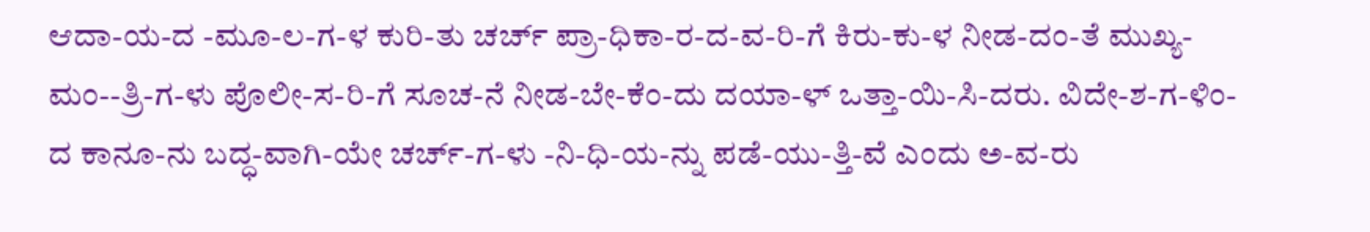ಆದಾ-ಯ-ದ -ಮೂ-ಲ-ಗ-ಳ ಕುರಿ-ತು ಚರ್ಚ್ ಪ್ರಾ-ಧಿಕಾ-ರ-ದ-ವ-ರಿ-ಗೆ ಕಿರು-ಕು-ಳ ನೀಡ-ದಂ-ತೆ ಮುಖ್ಯ-ಮಂ--ತ್ರಿ-ಗ-ಳು ಪೊಲೀ-ಸ-ರಿ-ಗೆ ಸೂಚ-ನೆ ನೀಡ-ಬೇ-ಕೆಂ-ದು ದಯಾ-ಳ್ ಒತ್ತಾ-ಯಿ-ಸಿ-ದರು. ವಿದೇ-ಶ-ಗ-ಳಿಂ-ದ ಕಾನೂ-ನು ಬದ್ಧ-ವಾಗಿ-ಯೇ ಚರ್ಚ್-ಗ-ಳು -ನಿ-ಧಿ-ಯ-ನ್ನು ಪಡೆ-ಯು-ತ್ತಿ-ವೆ ಎಂದು ಅ-ವ-ರು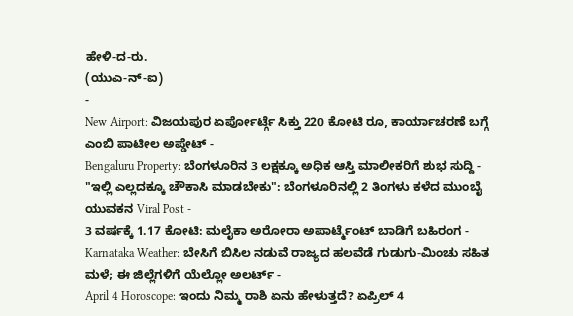ಹೇಳಿ-ದ-ರು.
(ಯುಎ-ನ್-ಐ)
-
New Airport: ವಿಜಯಪುರ ಏರ್ಪೋರ್ಟ್ಗೆ ಸಿಕ್ತು 220 ಕೋಟಿ ರೂ, ಕಾರ್ಯಾಚರಣೆ ಬಗ್ಗೆ ಎಂಬಿ ಪಾಟೀಲ ಅಪ್ಡೇಟ್ -
Bengaluru Property: ಬೆಂಗಳೂರಿನ 3 ಲಕ್ಷಕ್ಕೂ ಅಧಿಕ ಆಸ್ತಿ ಮಾಲೀಕರಿಗೆ ಶುಭ ಸುದ್ದಿ -
"ಇಲ್ಲಿ ಎಲ್ಲದಕ್ಕೂ ಚೌಕಾಸಿ ಮಾಡಬೇಕು": ಬೆಂಗಳೂರಿನಲ್ಲಿ 2 ತಿಂಗಳು ಕಳೆದ ಮುಂಬೈ ಯುವಕನ Viral Post -
3 ವರ್ಷಕ್ಕೆ 1.17 ಕೋಟಿ: ಮಲೈಕಾ ಅರೋರಾ ಅಪಾರ್ಟ್ಮೆಂಟ್ ಬಾಡಿಗೆ ಬಹಿರಂಗ -
Karnataka Weather: ಬೇಸಿಗೆ ಬಿಸಿಲ ನಡುವೆ ರಾಜ್ಯದ ಹಲವೆಡೆ ಗುಡುಗು-ಮಿಂಚು ಸಹಿತ ಮಳೆ; ಈ ಜಿಲ್ಲೆಗಳಿಗೆ ಯೆಲ್ಲೋ ಅಲರ್ಟ್ -
April 4 Horoscope: ಇಂದು ನಿಮ್ಮ ರಾಶಿ ಏನು ಹೇಳುತ್ತದೆ? ಏಪ್ರಿಲ್ 4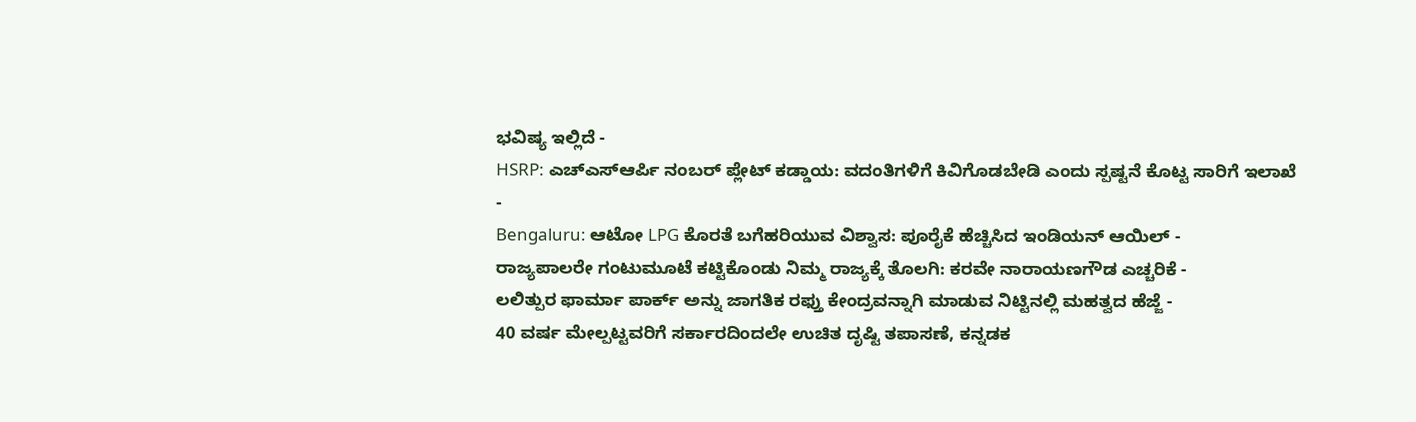ಭವಿಷ್ಯ ಇಲ್ಲಿದೆ -
HSRP: ಎಚ್ಎಸ್ಆರ್ಪಿ ನಂಬರ್ ಪ್ಲೇಟ್ ಕಡ್ಡಾಯ: ವದಂತಿಗಳಿಗೆ ಕಿವಿಗೊಡಬೇಡಿ ಎಂದು ಸ್ಪಷ್ಟನೆ ಕೊಟ್ಟ ಸಾರಿಗೆ ಇಲಾಖೆ -
Bengaluru: ಆಟೋ LPG ಕೊರತೆ ಬಗೆಹರಿಯುವ ವಿಶ್ವಾಸ: ಪೂರೈಕೆ ಹೆಚ್ಚಿಸಿದ ಇಂಡಿಯನ್ ಆಯಿಲ್ -
ರಾಜ್ಯಪಾಲರೇ ಗಂಟುಮೂಟೆ ಕಟ್ಟಿಕೊಂಡು ನಿಮ್ಮ ರಾಜ್ಯಕ್ಕೆ ತೊಲಗಿ: ಕರವೇ ನಾರಾಯಣಗೌಡ ಎಚ್ಚರಿಕೆ -
ಲಲಿತ್ಪುರ ಫಾರ್ಮಾ ಪಾರ್ಕ್ ಅನ್ನು ಜಾಗತಿಕ ರಫ್ತು ಕೇಂದ್ರವನ್ನಾಗಿ ಮಾಡುವ ನಿಟ್ಟಿನಲ್ಲಿ ಮಹತ್ವದ ಹೆಜ್ಜೆ -
40 ವರ್ಷ ಮೇಲ್ಪಟ್ಟವರಿಗೆ ಸರ್ಕಾರದಿಂದಲೇ ಉಚಿತ ದೃಷ್ಟಿ ತಪಾಸಣೆ, ಕನ್ನಡಕ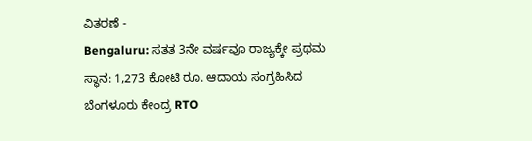ವಿತರಣೆ -
Bengaluru: ಸತತ 3ನೇ ವರ್ಷವೂ ರಾಜ್ಯಕ್ಕೇ ಪ್ರಥಮ ಸ್ಥಾನ: 1,273 ಕೋಟಿ ರೂ. ಆದಾಯ ಸಂಗ್ರಹಿಸಿದ ಬೆಂಗಳೂರು ಕೇಂದ್ರ RTO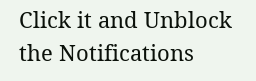Click it and Unblock the Notifications